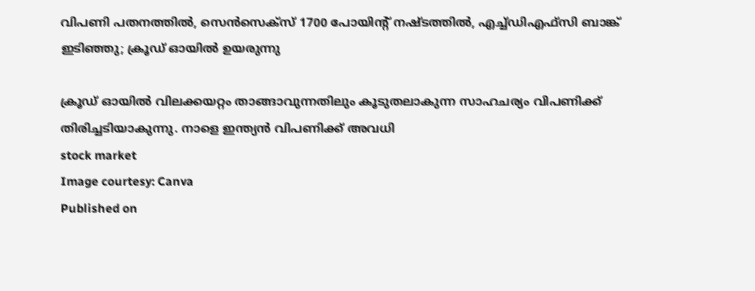വിപണി പതനത്തിൽ, സെൻസെക്സ് 1700 പോയിന്റ് നഷ്ടത്തില്‍, എച്ച്ഡിഎഫ്സി ബാങ്ക് ഇടിഞ്ഞു; ക്രൂഡ് ഓയിൽ ഉയരുന്നു

ക്രൂഡ് ഓയിൽ വിലക്കയറ്റം താങ്ങാവുന്നതിലും കൂടുതലാകുന്ന സാഹചര്യം വിപണിക്ക് തിരിച്ചടിയാകുന്നു. നാളെ ഇന്ത്യൻ വിപണിക്ക് അവധി
stock market
Image courtesy: Canva
Published on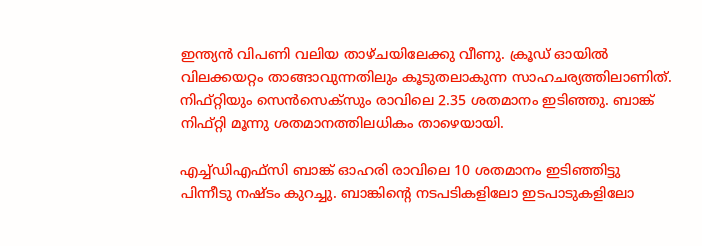ഇന്ത്യൻ വിപണി വലിയ താഴ്ചയിലേക്കു വീണു. ക്രൂഡ് ഓയിൽ വിലക്കയറ്റം താങ്ങാവുന്നതിലും കൂടുതലാകുന്ന സാഹചര്യത്തിലാണിത്. നിഫ്റ്റിയും സെൻസെക്സും രാവിലെ 2.35 ശതമാനം ഇടിഞ്ഞു. ബാങ്ക് നിഫ്റ്റി മൂന്നു ശതമാനത്തിലധികം താഴെയായി.

എച്ച്ഡിഎഫ്സി ബാങ്ക് ഓഹരി രാവിലെ 10 ശതമാനം ഇടിഞ്ഞിട്ടു പിന്നീടു നഷ്ടം കുറച്ചു. ബാങ്കിൻ്റെ നടപടികളിലോ ഇടപാടുകളിലോ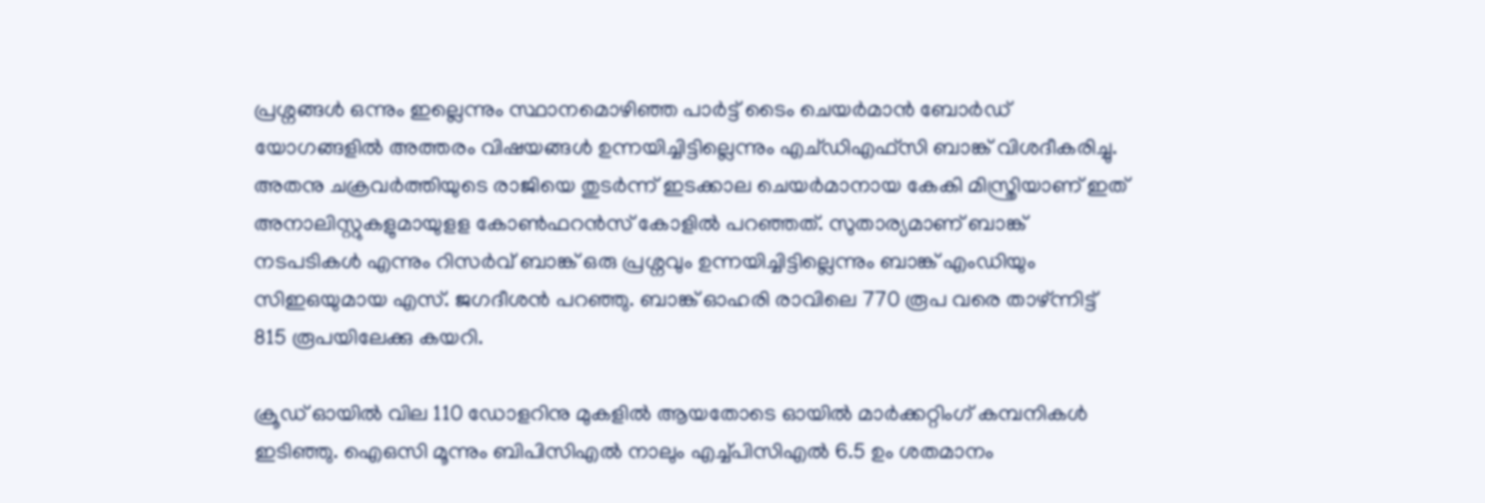പ്രശ്നങ്ങൾ ഒന്നും ഇല്ലെന്നും സ്ഥാനമൊഴിഞ്ഞ പാർട്ട് ടൈം ചെയർമാൻ ബോർഡ് യോഗങ്ങളിൽ അത്തരം വിഷയങ്ങൾ ഉന്നയിച്ചിട്ടില്ലെന്നും എച്ഡിഎഫ്സി ബാങ്ക് വിശദീകരിച്ചു. അതനു ചക്രവർത്തിയുടെ രാജിയെ തുടർന്ന് ഇടക്കാല ചെയർമാനായ കേകി മിസ്ത്രിയാണ് ഇത് അനാലിസ്റ്റുകളുമായുളള കോൺഫറൻസ് കോളിൽ പറഞ്ഞത്. സുതാര്യമാണ് ബാങ്ക് നടപടികൾ എന്നും റിസർവ് ബാങ്ക് ഒരു പ്രശ്നവും ഉന്നയിച്ചിട്ടില്ലെന്നും ബാങ്ക് എംഡിയും സിഇഒയുമായ എസ്. ജഗദീശൻ പറഞ്ഞു. ബാങ്ക് ഓഹരി രാവിലെ 770 രൂപ വരെ താഴ്ന്നിട്ട് 815 രൂപയിലേക്കു കയറി.

ക്രൂഡ് ഓയിൽ വില 110 ഡോളറിനു മുകളിൽ ആയതോടെ ഓയിൽ മാർക്കറ്റിംഗ് കമ്പനികൾ ഇടിഞ്ഞു. ഐഒസി മൂന്നും ബിപിസിഎൽ നാലും എച്ച്പിസിഎൽ 6.5 ഉം ശതമാനം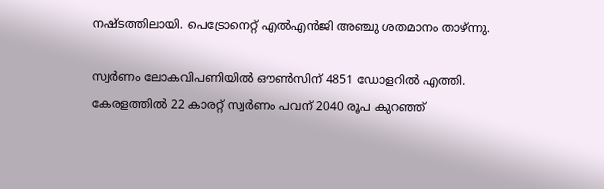നഷ്ടത്തിലായി. പെട്രോനെറ്റ് എൽഎൻജി അഞ്ചു ശതമാനം താഴ്ന്നു.

സ്വർണം ലോകവിപണിയിൽ ഔൺസിന് 4851 ഡോളറിൽ എത്തി. കേരളത്തിൽ 22 കാരറ്റ് സ്വർണം പവന് 2040 രൂപ കുറഞ്ഞ്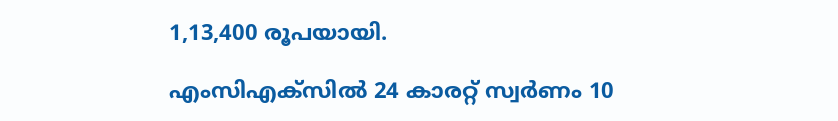1,13,400 രൂപയായി.

എംസിഎക്സിൽ 24 കാരറ്റ് സ്വർണം 10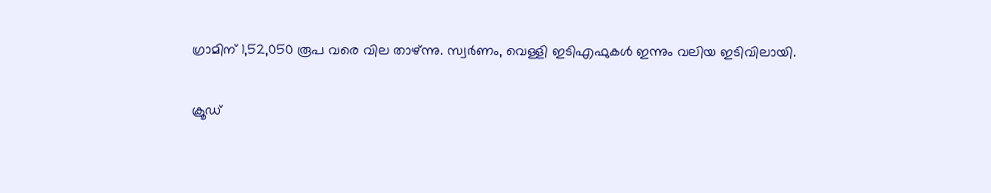ഗ്രാമിന് 1,52,050 രൂപ വരെ വില താഴ്‌ന്നു. സ്വർണം, വെള്ളി ഇടിഎഫുകൾ ഇന്നും വലിയ ഇടിവിലായി.

ക്രൂഡ്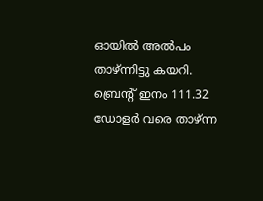ഓയിൽ അൽപം താഴ്ന്നിട്ടു കയറി. ബ്രെൻ്റ് ഇനം 111.32 ഡോളർ വരെ താഴ്ന്ന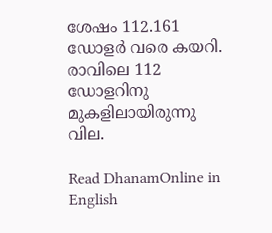ശേഷം 112.161 ഡോളർ വരെ കയറി. രാവിലെ 112 ഡോളറിനു മുകളിലായിരുന്നു വില.

Read DhanamOnline in English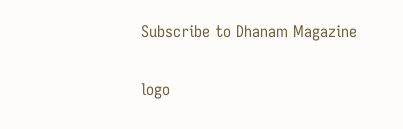Subscribe to Dhanam Magazine

logo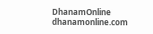DhanamOnline
dhanamonline.com